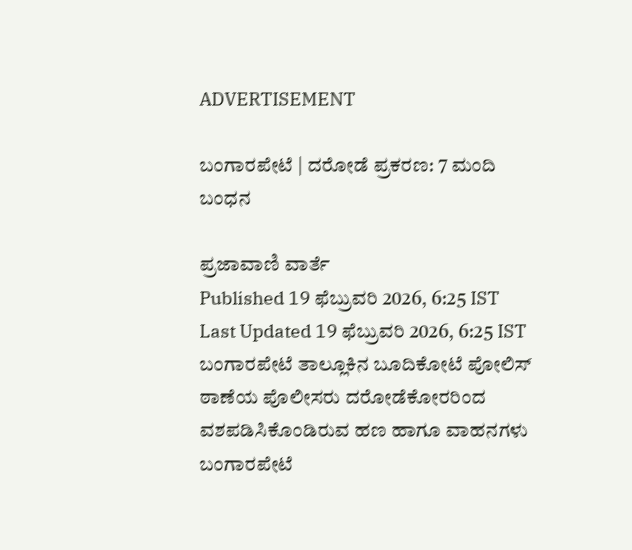ADVERTISEMENT

ಬಂಗಾರಪೇಟೆ | ದರೋಡೆ ಪ್ರಕರಣ: 7 ಮಂದಿ ಬಂಧನ

ಪ್ರಜಾವಾಣಿ ವಾರ್ತೆ
Published 19 ಫೆಬ್ರುವರಿ 2026, 6:25 IST
Last Updated 19 ಫೆಬ್ರುವರಿ 2026, 6:25 IST
ಬಂಗಾರಪೇಟೆ ತಾಲ್ಲೂಕಿನ ಬೂದಿಕೋಟೆ ಪೋಲಿಸ್ ಠಾಣೆಯ ಪೊಲೀಸರು ದರೋಡೆಕೋರರಿಂದ ವಶಪಡಿಸಿಕೊಂಡಿರುವ ಹಣ ಹಾಗೂ ವಾಹನಗಳು
ಬಂಗಾರಪೇಟೆ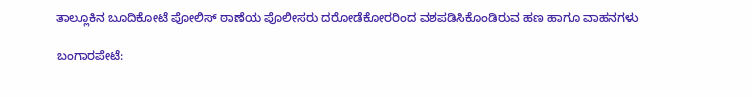ತಾಲ್ಲೂಕಿನ ಬೂದಿಕೋಟೆ ಪೋಲಿಸ್ ಠಾಣೆಯ ಪೊಲೀಸರು ದರೋಡೆಕೋರರಿಂದ ವಶಪಡಿಸಿಕೊಂಡಿರುವ ಹಣ ಹಾಗೂ ವಾಹನಗಳು

ಬಂಗಾರಪೇಟೆ: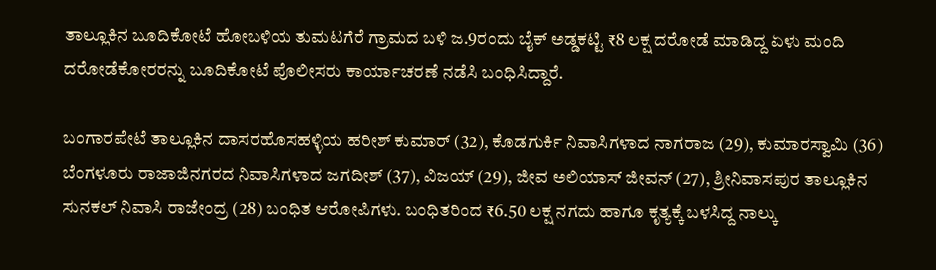ತಾಲ್ಲೂಕಿನ ಬೂದಿಕೋಟೆ ಹೋಬಳಿಯ ತುಮಟಗೆರೆ ಗ್ರಾಮದ ಬಳಿ ಜ.9ರಂದು ಬೈಕ್ ಅಡ್ಡಕಟ್ಟಿ ₹8 ಲಕ್ಷ ದರೋಡೆ ಮಾಡಿದ್ದ ಏಳು ಮಂದಿ ದರೋಡೆಕೋರರನ್ನು ಬೂದಿಕೋಟೆ ಪೊಲೀಸರು ಕಾರ್ಯಾಚರಣೆ ನಡೆಸಿ ಬಂಧಿಸಿದ್ದಾರೆ.

ಬಂಗಾರಪೇಟೆ ತಾಲ್ಲೂಕಿನ ದಾಸರಹೊಸಹಳ್ಳಿಯ ಹರೀಶ್‌ ಕುಮಾರ್ (32), ಕೊಡಗುರ್ಕಿ ನಿವಾಸಿಗಳಾದ ನಾಗರಾಜ (29), ಕುಮಾರಸ್ವಾಮಿ (36) ಬೆಂಗಳೂರು ರಾಜಾಜಿನಗರದ ನಿವಾಸಿಗಳಾದ ಜಗದೀಶ್ (37), ವಿಜಯ್ (29), ಜೀವ ಅಲಿಯಾಸ್ ಜೀವನ್ (27), ಶ್ರೀನಿವಾಸಪುರ ತಾಲ್ಲೂಕಿನ ಸುನಕಲ್ ನಿವಾಸಿ ರಾಜೇಂದ್ರ (28) ಬಂಧಿತ ಆರೋಪಿಗಳು. ಬಂಧಿತರಿಂದ ₹6.50 ಲಕ್ಷ ನಗದು ಹಾಗೂ ಕೃತ್ಯಕ್ಕೆ ಬಳಸಿದ್ದ ನಾಲ್ಕು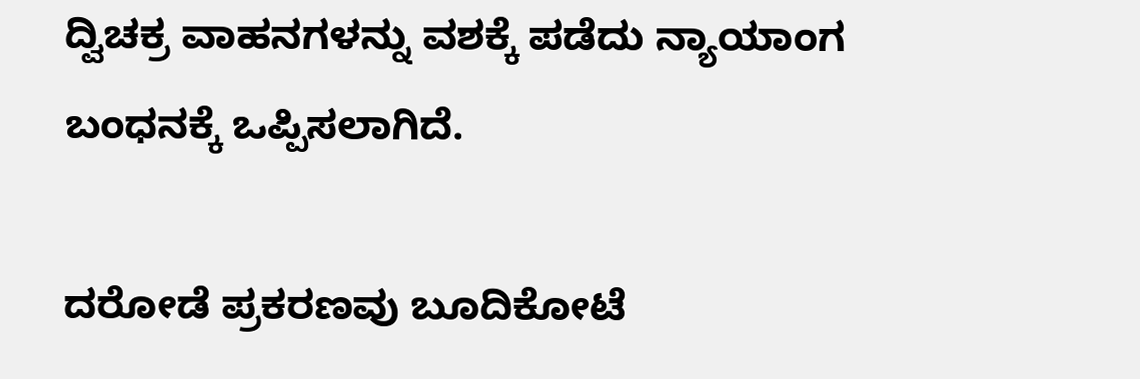ದ್ವಿಚಕ್ರ ವಾಹನಗಳನ್ನು ವಶಕ್ಕೆ ಪಡೆದು ನ್ಯಾಯಾಂಗ ಬಂಧನಕ್ಕೆ ಒಪ್ಪಿಸಲಾಗಿದೆ.

ದರೋಡೆ ಪ್ರಕರಣವು ಬೂದಿಕೋಟೆ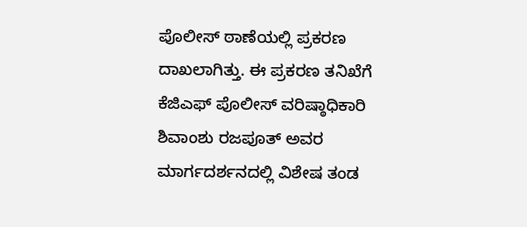ಪೊಲೀಸ್ ಠಾಣೆಯಲ್ಲಿ ಪ್ರಕರಣ ದಾಖಲಾಗಿತ್ತು. ಈ ಪ್ರಕರಣ ತನಿಖೆಗೆ ಕೆಜಿಎಫ್ ಪೊಲೀಸ್ ವರಿಷ್ಠಾಧಿಕಾರಿ ಶಿವಾಂಶು ರಜಪೂತ್ ಅವರ ಮಾರ್ಗದರ್ಶನದಲ್ಲಿ ವಿಶೇಷ ತಂಡ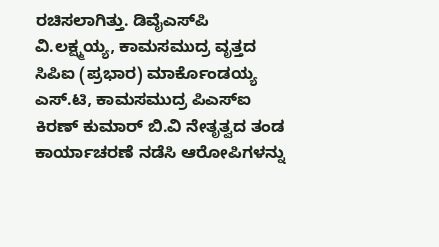ರಚಿಸಲಾಗಿತ್ತು. ಡಿವೈಎಸ್‌ಪಿ ವಿ.ಲಕ್ಷ್ಮಯ್ಯ, ಕಾಮಸಮುದ್ರ ವೃತ್ತದ ಸಿಪಿಐ (ಪ್ರಭಾರ) ಮಾರ್ಕೊಂಡಯ್ಯ ಎಸ್.ಟಿ, ಕಾಮಸಮುದ್ರ ಪಿಎಸ್ಐ ಕಿರಣ್‌ ಕುಮಾರ್ ಬಿ.ವಿ ನೇತೃತ್ವದ ತಂಡ ಕಾರ್ಯಾಚರಣೆ ನಡೆಸಿ ಆರೋಪಿಗಳನ್ನು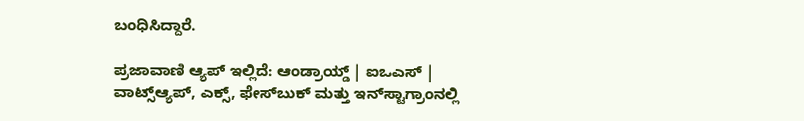ಬಂಧಿಸಿದ್ದಾರೆ.

ಪ್ರಜಾವಾಣಿ ಆ್ಯಪ್ ಇಲ್ಲಿದೆ: ಆಂಡ್ರಾಯ್ಡ್ | ಐಒಎಸ್ | ವಾಟ್ಸ್ಆ್ಯಪ್, ಎಕ್ಸ್, ಫೇಸ್‌ಬುಕ್ ಮತ್ತು ಇನ್‌ಸ್ಟಾಗ್ರಾಂನಲ್ಲಿ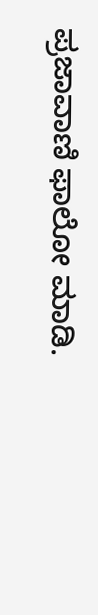ಪ್ರಜಾವಾಣಿ ಫಾಲೋ ಮಾಡಿ.